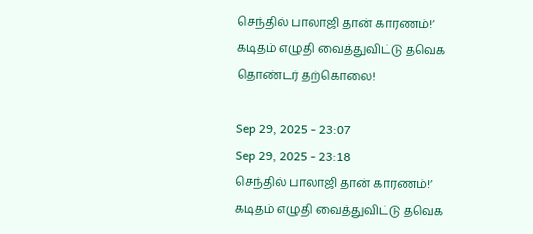செந்தில் பாலாஜி தான் காரணம்!’ கடிதம் எழுதி வைத்துவிட்டு தவெக தொண்டர் தற்கொலை!

Sep 29, 2025 - 23:07
Sep 29, 2025 - 23:18
செந்தில் பாலாஜி தான் காரணம்!’ கடிதம் எழுதி வைத்துவிட்டு தவெக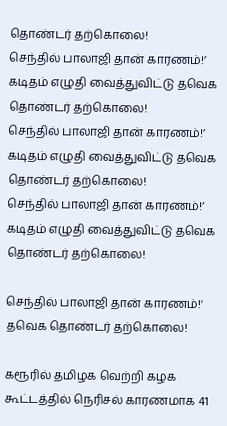தொண்டர் தற்கொலை!
செந்தில் பாலாஜி தான் காரணம்!’ கடிதம் எழுதி வைத்துவிட்டு தவெக தொண்டர் தற்கொலை!
செந்தில் பாலாஜி தான் காரணம்!’ கடிதம் எழுதி வைத்துவிட்டு தவெக தொண்டர் தற்கொலை!
செந்தில் பாலாஜி தான் காரணம்!’ கடிதம் எழுதி வைத்துவிட்டு தவெக தொண்டர் தற்கொலை!

செந்தில் பாலாஜி தான் காரணம்!' தவெக தொண்டர் தற்கொலை!

கரூரில் தமிழக வெற்றி கழக கூட்டத்தில் நெரிசல் காரணமாக 41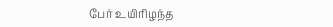பேர் உயிரிழந்த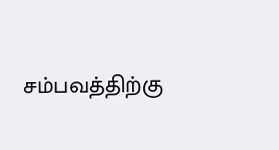சம்பவத்திற்கு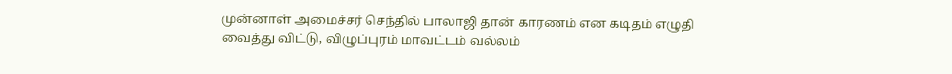முன்னாள் அமைச்சர் செந்தில் பாலாஜி தான் காரணம் என கடிதம் எழுதி வைத்து விட்டு, விழுப்புரம் மாவட்டம் வல்லம்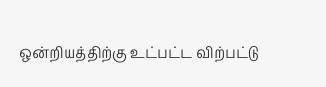ஒன்றியத்திற்கு உட்பட்ட விற்பட்டு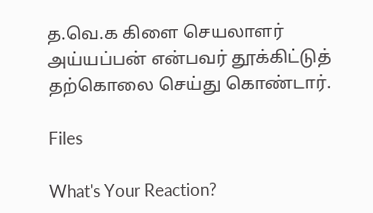த.வெ.க கிளை செயலாளர் அய்யப்பன் என்பவர் தூக்கிட்டுத் தற்கொலை செய்து கொண்டார்.

Files

What's Your Reaction?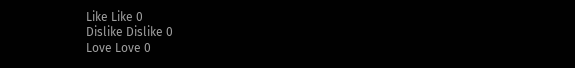Like Like 0
Dislike Dislike 0
Love Love 0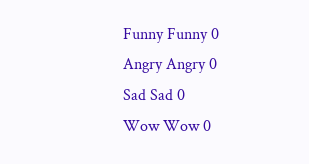Funny Funny 0
Angry Angry 0
Sad Sad 0
Wow Wow 0